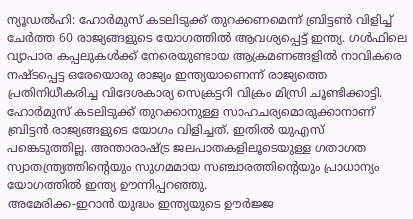ന്യൂഡൽഹി: ഹോർമുസ് കടലിടുക്ക് തുറക്കണമെന്ന് ബ്രിട്ടൺ വിളിച്ച് ചേർത്ത 60 രാജ്യങ്ങളുടെ യോഗത്തിൽ ആവശ്യപ്പെട്ട് ഇന്ത്യ. ഗൾഫിലെ വ്യാപാര കപ്പലുകൾക്ക് നേരെയുണ്ടായ ആക്രമണങ്ങളിൽ നാവികരെ നഷ്ടപ്പെട്ട ഒരേയൊരു രാജ്യം ഇന്ത്യയാണെന്ന് രാജ്യത്തെ പ്രതിനിധീകരിച്ച വിദേശകാര്യ സെക്രട്ടറി വിക്രം മിസ്രി ചൂണ്ടിക്കാട്ടി.
ഹോർമുസ് കടലിടുക്ക് തുറക്കാനുള്ള സാഹചര്യമൊരുക്കാനാണ് ബ്രിട്ടൻ രാജ്യങ്ങളുടെ യോഗം വിളിച്ചത്. ഇതിൽ യുഎസ് പങ്കെടുത്തില്ല. അന്താരാഷ്ട്ര ജലപാതകളിലൂടെയുള്ള ഗതാഗത സ്വാതന്ത്ര്യത്തിന്റെയും സുഗമമായ സഞ്ചാരത്തിന്റെയും പ്രാധാന്യം യോഗത്തിൽ ഇന്ത്യ ഊന്നിപ്പറഞ്ഞു.
അമേരിക്ക-ഇറാൻ യുദ്ധം ഇന്ത്യയുടെ ഊർജ്ജ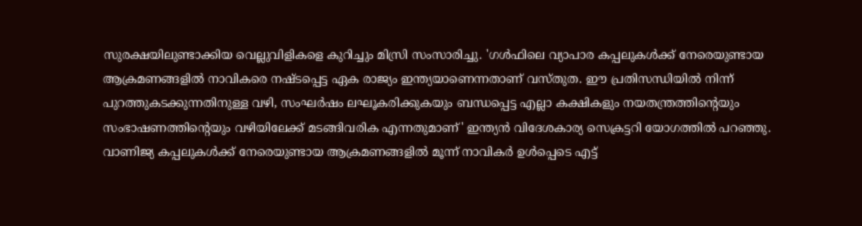സുരക്ഷയിലുണ്ടാക്കിയ വെല്ലുവിളികളെ കുറിച്ചും മിസ്രി സംസാരിച്ചു. 'ഗൾഫിലെ വ്യാപാര കപ്പലുകൾക്ക് നേരെയുണ്ടായ ആക്രമണങ്ങളിൽ നാവികരെ നഷ്ടപ്പെട്ട ഏക രാജ്യം ഇന്ത്യയാണെന്നതാണ് വസ്തുത. ഈ പ്രതിസന്ധിയിൽ നിന്ന് പുറത്തുകടക്കുന്നതിനുള്ള വഴി, സംഘർഷം ലഘൂകരിക്കുകയും ബന്ധപ്പെട്ട എല്ലാ കക്ഷികളും നയതന്ത്രത്തിന്റെയും സംഭാഷണത്തിന്റെയും വഴിയിലേക്ക് മടങ്ങിവരിക എന്നതുമാണ്' ഇന്ത്യൻ വിദേശകാര്യ സെക്രട്ടറി യോഗത്തിൽ പറഞ്ഞു.
വാണിജ്യ കപ്പലുകൾക്ക് നേരെയുണ്ടായ ആക്രമണങ്ങളിൽ മൂന്ന് നാവികർ ഉൾപ്പെടെ എട്ട്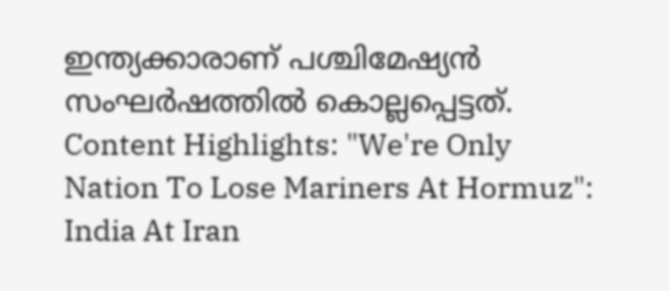ഇന്ത്യക്കാരാണ് പശ്ചിമേഷ്യൻ സംഘർഷത്തിൽ കൊല്ലപ്പെട്ടത്.
Content Highlights: "We're Only Nation To Lose Mariners At Hormuz": India At Iran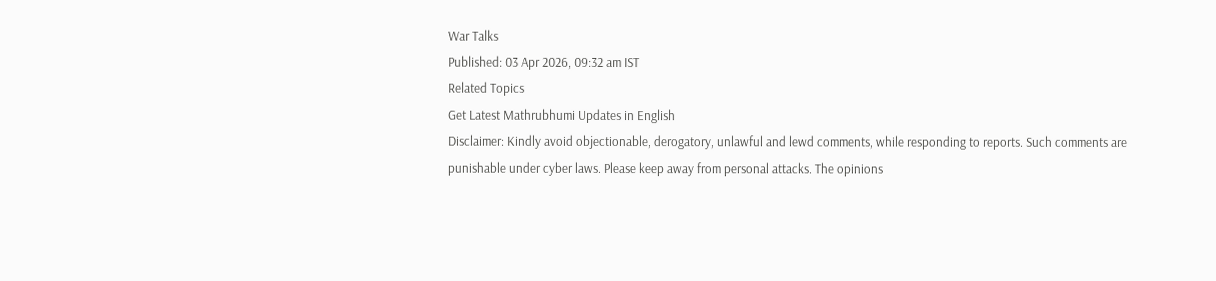War Talks
Published: 03 Apr 2026, 09:32 am IST
Related Topics
Get Latest Mathrubhumi Updates in English
Disclaimer: Kindly avoid objectionable, derogatory, unlawful and lewd comments, while responding to reports. Such comments are punishable under cyber laws. Please keep away from personal attacks. The opinions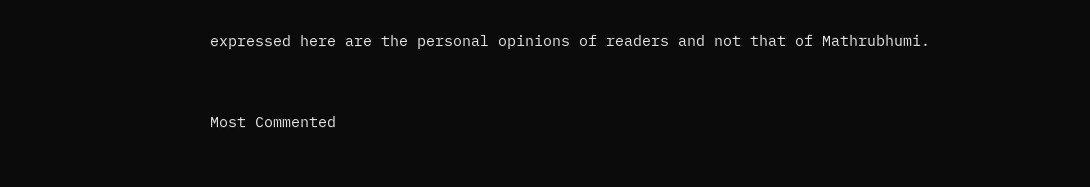expressed here are the personal opinions of readers and not that of Mathrubhumi.


Most Commented